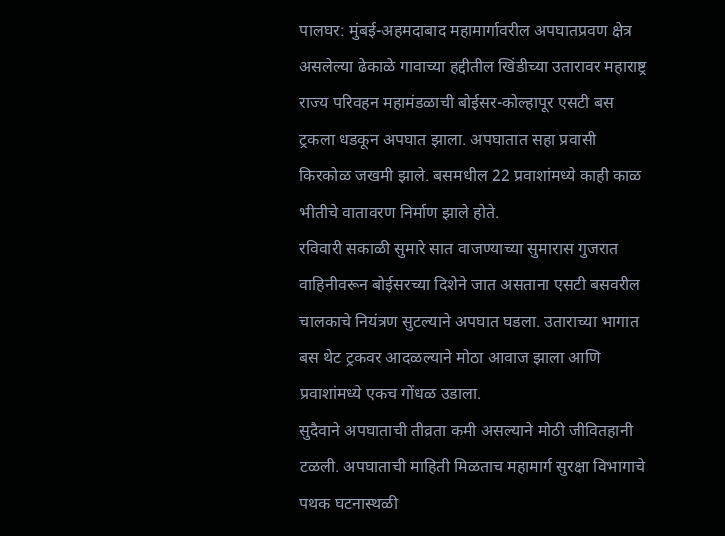पालघर: मुंबई-अहमदाबाद महामार्गावरील अपघातप्रवण क्षेत्र असलेल्या ढेकाळे गावाच्या हद्दीतील खिंडीच्या उतारावर महाराष्ट्र राज्य परिवहन महामंडळाची बोईसर-कोल्हापूर एसटी बस ट्रकला धडकून अपघात झाला. अपघातात सहा प्रवासी किरकोळ जखमी झाले. बसमधील 22 प्रवाशांमध्ये काही काळ भीतीचे वातावरण निर्माण झाले होते.
रविवारी सकाळी सुमारे सात वाजण्याच्या सुमारास गुजरात वाहिनीवरून बोईसरच्या दिशेने जात असताना एसटी बसवरील चालकाचे नियंत्रण सुटल्याने अपघात घडला. उताराच्या भागात बस थेट ट्रकवर आदळल्याने मोठा आवाज झाला आणि प्रवाशांमध्ये एकच गोंधळ उडाला.
सुदैवाने अपघाताची तीव्रता कमी असल्याने मोठी जीवितहानी टळली. अपघाताची माहिती मिळताच महामार्ग सुरक्षा विभागाचे पथक घटनास्थळी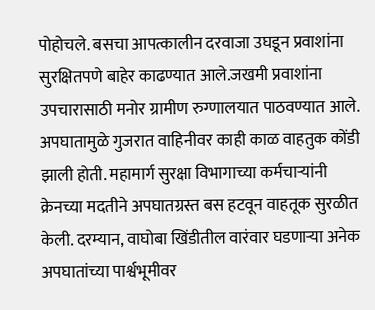पोहोचले. बसचा आपत्कालीन दरवाजा उघडून प्रवाशांना सुरक्षितपणे बाहेर काढण्यात आले.जखमी प्रवाशांना उपचारासाठी मनोर ग्रामीण रुग्णालयात पाठवण्यात आले.
अपघातामुळे गुजरात वाहिनीवर काही काळ वाहतुक कोंडी झाली होती. महामार्ग सुरक्षा विभागाच्या कर्मचाऱ्यांनी क्रेनच्या मदतीने अपघातग्रस्त बस हटवून वाहतूक सुरळीत केली. दरम्यान, वाघोबा खिंडीतील वारंवार घडणाऱ्या अनेक अपघातांच्या पार्श्वभूमीवर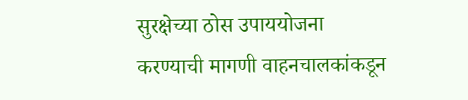सुरक्षेच्या ठोस उपाययोजना करण्याची मागणी वाहनचालकांकडून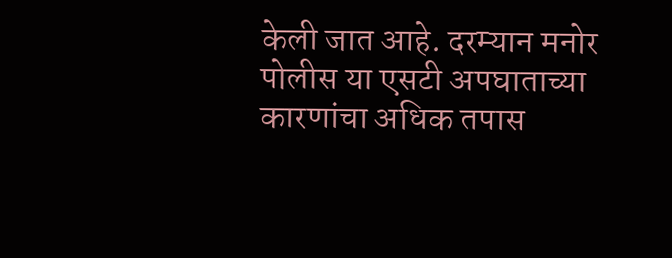केली जात आहे. दरम्यान मनोर पोलीस या एसटी अपघाताच्या कारणांचा अधिक तपास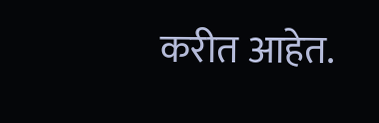करीत आहेत.